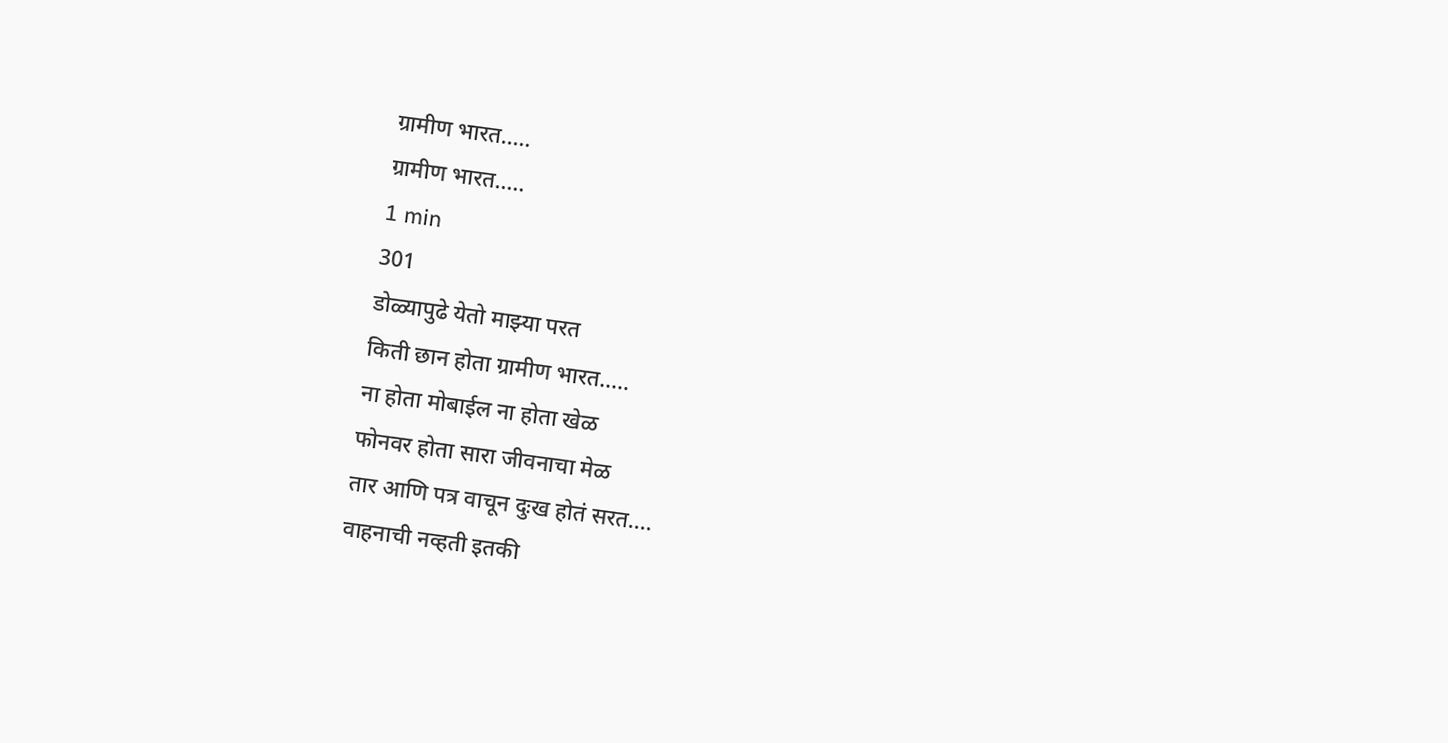ग्रामीण भारत.....
ग्रामीण भारत.....
1 min
301
डोळ्यापुढे येतो माझ्या परत
किती छान होता ग्रामीण भारत.....
ना होता मोबाईल ना होता खेळ
फोनवर होता सारा जीवनाचा मेळ
तार आणि पत्र वाचून दुःख होतं सरत....
वाहनाची नव्हती इतकी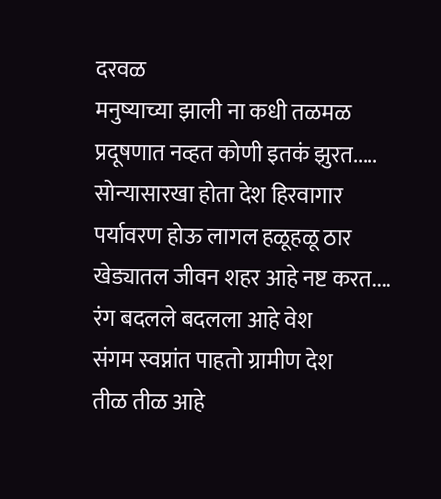दरवळ
मनुष्याच्या झाली ना कधी तळमळ
प्रदूषणात नव्हत कोणी इतकं झुरत.....
सोन्यासारखा होता देश हिरवागार
पर्यावरण होऊ लागल हळूहळू ठार
खेड्यातल जीवन शहर आहे नष्ट करत....
रंग बदलले बदलला आहे वेश
संगम स्वप्नांत पाहतो ग्रामीण देश
तीळ तीळ आहे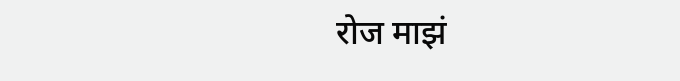रोज माझं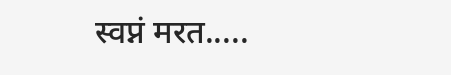स्वप्नं मरत.....